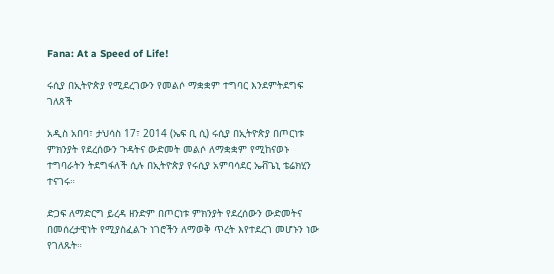Fana: At a Speed of Life!

ሩሲያ በኢትዮጵያ የሚደረገውን የመልሶ ማቋቋም ተግባር እንደምትደግፍ ገለጸች

አዲስ አበባ፣ ታህሳስ 17፣ 2014 (ኤፍ ቢ ሲ) ሩሲያ በኢትዮጵያ በጦርነቱ ምክንያት የደረሰውን ጉዳትና ውድመት መልሶ ለማቋቋም የሚከናወኑ ተግባራትን ትደግፋለች ሲሉ በኢትዮጵያ የሩሲያ አምባሳደር ኤቭጌኒ ቴሬክሂን ተናገሩ።

ድጋፍ ለማድርግ ይረዳ ዘንድም በጦርነቱ ምክንያት የደረሰውን ውድመትና በመሰረታዊነት የሚያስፈልጉ ነገሮችን ለማወቅ ጥረት እየተደረገ መሆኑን ነው የገለጹት።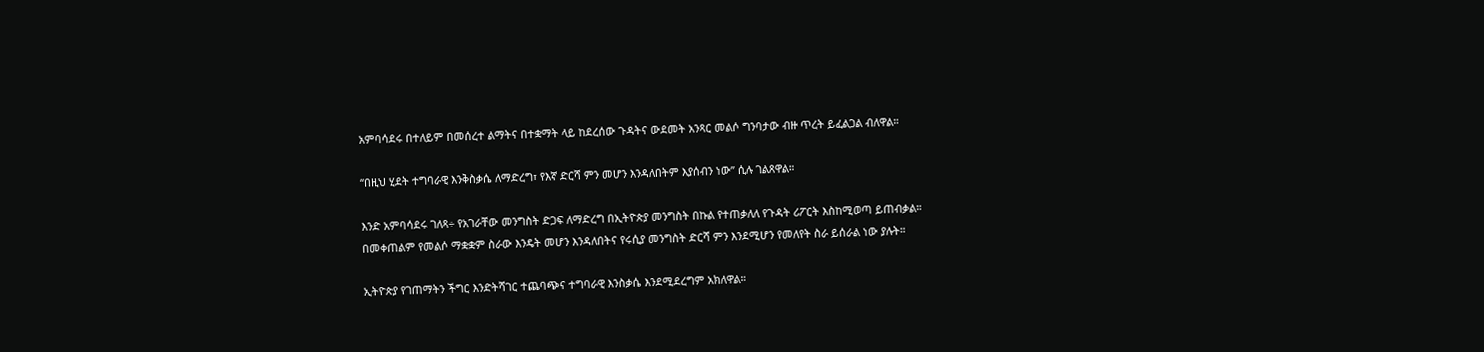አምባሳደሩ በተለይም በመሰረተ ልማትና በተቋማት ላይ ከደረሰው ጉዳትና ውደመት አንጻር መልሶ ግንባታው ብዙ ጥረት ይፈልጋል ብለዋል።

“በዚህ ሂደት ተግባራዊ እንቅስቃሴ ለማድረግ፣ የእኛ ድርሻ ምን መሆን እንዳለበትም እያሰብን ነው” ሲሉ ገልጸዋል።

እንድ አምባሳደሩ ገለጻ÷ የአገራቸው መንግስት ድጋፍ ለማድረግ በኢትዮጵያ መንግስት በኩል የተጠቃለለ የጉዳት ሪፖርት እስከሚወጣ ይጠብቃል።
በመቀጠልም የመልሶ ማቋቋም ስራው እንዴት መሆን እንዳለበትና የሩሲያ መንግስት ድርሻ ምን እንደሚሆን የመለየት ስራ ይሰራል ነው ያሉት።

ኢትዮጵያ የገጠማትን ችግር እንድትሻገር ተጨባጭና ተግባራዊ እንስቃሴ እንደሚደረግም አክለዋል።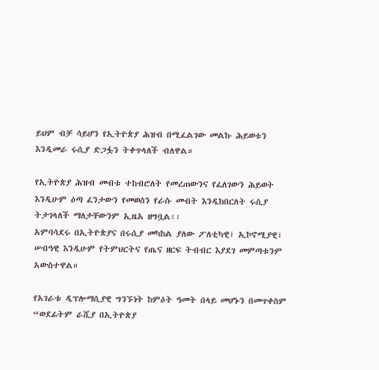ይህም ብቻ ሳይሆን የኢትዮጵያ ሕዝብ በሚፈልገው መልኩ ሕይወቱን እንዲመራ ሩሲያ ድጋፏን ትቀጥላለች ብለዋል።

የኢትዮጵያ ሕዝብ መብቱ ተከብሮለት የመረጠውንና የፈለገውን ሕይወት እንዲሁም ዕጣ ፈንታውን የመወሰን የራሱ መብት እንዲከበርለት ሩሲያ ትታገላለች ማለታቸውንም ኢዜአ ዘግቧል፡፡
አምባሳደሩ በኢትዮጵያና በሩሲያ መካከል ያለው ፖለቲካዊ፣ ኢኮኖሚያዊ፣ ሠብዓዊ እንዲሁም የትምህርትና የጤና ዘርፍ ትብብር እያደገ መምጣቱንም አውስተዋል።

የአገራቱ ዲፕሎማሲያዊ ግንኙነት ከምዕት ዓመት በላይ መሆኑን በመጥቀስም “ወደፊትም ራሺያ በኢትዮጵያ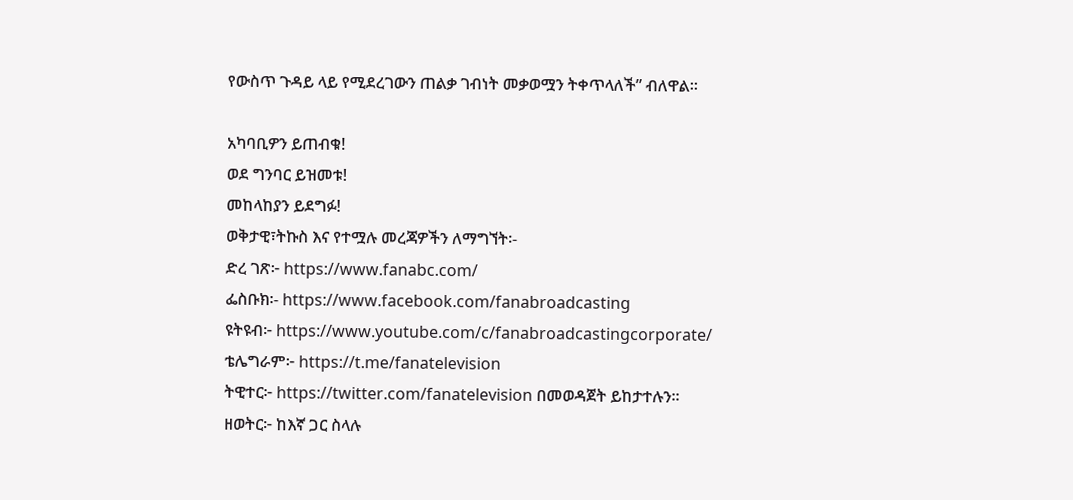የውስጥ ጉዳይ ላይ የሚደረገውን ጠልቃ ገብነት መቃወሟን ትቀጥላለች” ብለዋል።

አካባቢዎን ይጠብቁ!
ወደ ግንባር ይዝመቱ!
መከላከያን ይደግፉ!
ወቅታዊ፣ትኩስ እና የተሟሉ መረጃዎችን ለማግኘት፡-
ድረ ገጽ፦ https://www.fanabc.com/
ፌስቡክ፡- https://www.facebook.com/fanabroadcasting
ዩትዩብ፦ https://www.youtube.com/c/fanabroadcastingcorporate/
ቴሌግራም፦ https://t.me/fanatelevision
ትዊተር፦ https://twitter.com/fanatelevision በመወዳጀት ይከታተሉን፡፡
ዘወትር፦ ከእኛ ጋር ስላሉ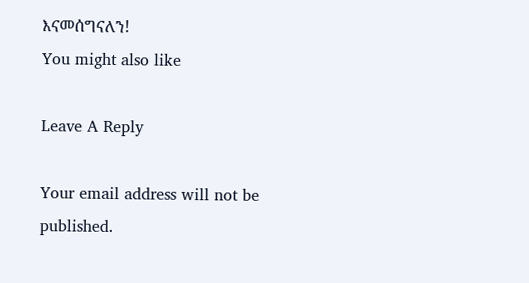እናመሰግናለን!
You might also like

Leave A Reply

Your email address will not be published.